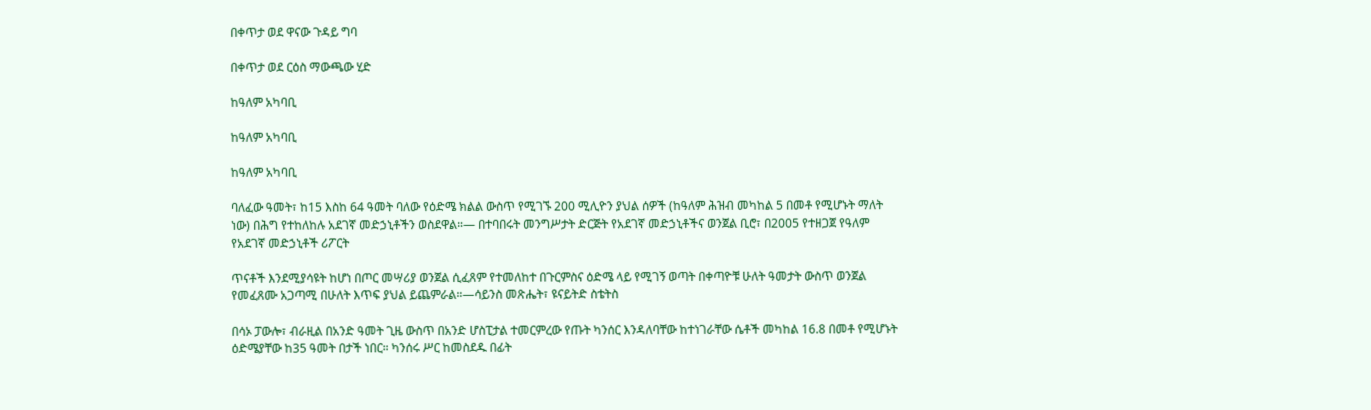በቀጥታ ወደ ዋናው ጉዳይ ግባ

በቀጥታ ወደ ርዕስ ማውጫው ሂድ

ከዓለም አካባቢ

ከዓለም አካባቢ

ከዓለም አካባቢ

ባለፈው ዓመት፣ ከ15 እስከ 64 ዓመት ባለው የዕድሜ ክልል ውስጥ የሚገኙ 200 ሚሊዮን ያህል ሰዎች (ከዓለም ሕዝብ መካከል 5 በመቶ የሚሆኑት ማለት ነው) በሕግ የተከለከሉ አደገኛ መድኃኒቶችን ወስደዋል።— በተባበሩት መንግሥታት ድርጅት የአደገኛ መድኃኒቶችና ወንጀል ቢሮ፣ በ2005 የተዘጋጀ የዓለም የአደገኛ መድኃኒቶች ሪፖርት

ጥናቶች እንደሚያሳዩት ከሆነ በጦር መሣሪያ ወንጀል ሲፈጸም የተመለከተ በጉርምስና ዕድሜ ላይ የሚገኝ ወጣት በቀጣዮቹ ሁለት ዓመታት ውስጥ ወንጀል የመፈጸሙ አጋጣሚ በሁለት እጥፍ ያህል ይጨምራል።—ሳይንስ መጽሔት፣ ዩናይትድ ስቴትስ

በሳኦ ፓውሎ፣ ብራዚል በአንድ ዓመት ጊዜ ውስጥ በአንድ ሆስፒታል ተመርምረው የጡት ካንሰር እንዳለባቸው ከተነገራቸው ሴቶች መካከል 16.8 በመቶ የሚሆኑት ዕድሜያቸው ከ35 ዓመት በታች ነበር። ካንሰሩ ሥር ከመስደዱ በፊት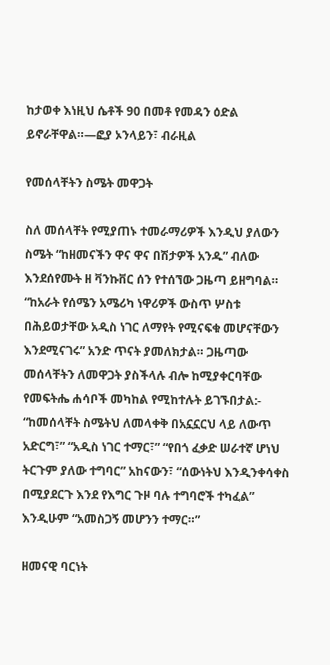ከታወቀ እነዚህ ሴቶች 90 በመቶ የመዳን ዕድል ይኖራቸዋል።—ፎያ ኦንላይን፣ ብራዚል

የመሰላቸትን ስሜት መዋጋት

ስለ መሰላቸት የሚያጠኑ ተመራማሪዎች እንዲህ ያለውን ስሜት “ከዘመናችን ዋና ዋና በሽታዎች አንዱ” ብለው እንደሰየሙት ዘ ቫንኩቨር ሰን የተሰኘው ጋዜጣ ይዘግባል። “ከአራት የሰሜን አሜሪካ ነዋሪዎች ውስጥ ሦስቱ በሕይወታቸው አዲስ ነገር ለማየት የሚናፍቁ መሆናቸውን እንደሚናገሩ” አንድ ጥናት ያመለክታል። ጋዜጣው መሰላቸትን ለመዋጋት ያስችላሉ ብሎ ከሚያቀርባቸው የመፍትሔ ሐሳቦች መካከል የሚከተሉት ይገኙበታል:- “ከመሰላቸት ስሜትህ ለመላቀቅ በአኗኗርህ ላይ ለውጥ አድርግ፣” “አዲስ ነገር ተማር፣” “የበጎ ፈቃድ ሠራተኛ ሆነህ ትርጉም ያለው ተግባር” አከናውን፣ “ሰውነትህ እንዲንቀሳቀስ በሚያደርጉ እንደ የእግር ጉዞ ባሉ ተግባሮች ተካፈል” እንዲሁም “አመስጋኝ መሆንን ተማር።”

ዘመናዊ ባርነት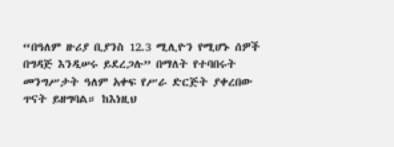“በዓለም ዙሪያ ቢያንስ 12.3 ሚሊዮን የሚሆኑ ሰዎች በግዳጅ እንዲሠሩ ይደረጋሉ” በማለት የተባበሩት መንግሥታት ዓለም አቀፍ የሥራ ድርጅት ያቀረበው ጥናት ይዘግባል። ከእነዚህ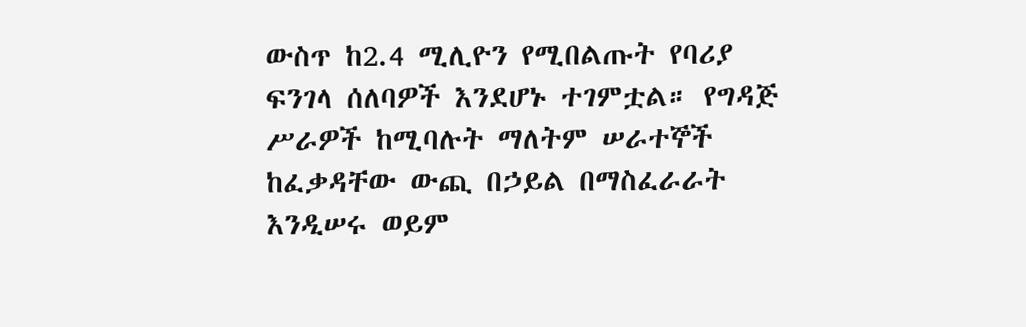ውስጥ ከ2.4 ሚሊዮን የሚበልጡት የባሪያ ፍንገላ ሰለባዎች እንደሆኑ ተገምቷል። የግዳጅ ሥራዎች ከሚባሉት ማለትም ሠራተኞች ከፈቃዳቸው ውጪ በኃይል በማስፈራራት እንዲሠሩ ወይም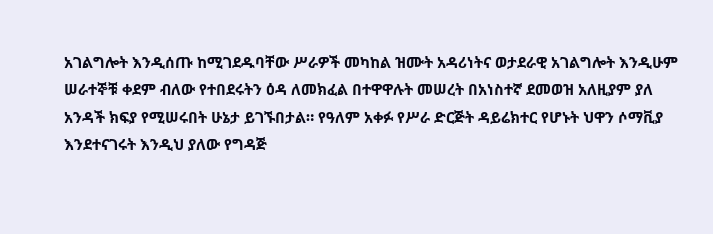አገልግሎት እንዲሰጡ ከሚገደዱባቸው ሥራዎች መካከል ዝሙት አዳሪነትና ወታደራዊ አገልግሎት እንዲሁም ሠራተኞቹ ቀደም ብለው የተበደሩትን ዕዳ ለመክፈል በተዋዋሉት መሠረት በአነስተኛ ደመወዝ አለዚያም ያለ አንዳች ክፍያ የሚሠሩበት ሁኔታ ይገኙበታል። የዓለም አቀፉ የሥራ ድርጅት ዳይሬክተር የሆኑት ህዋን ሶማቪያ እንደተናገሩት እንዲህ ያለው የግዳጅ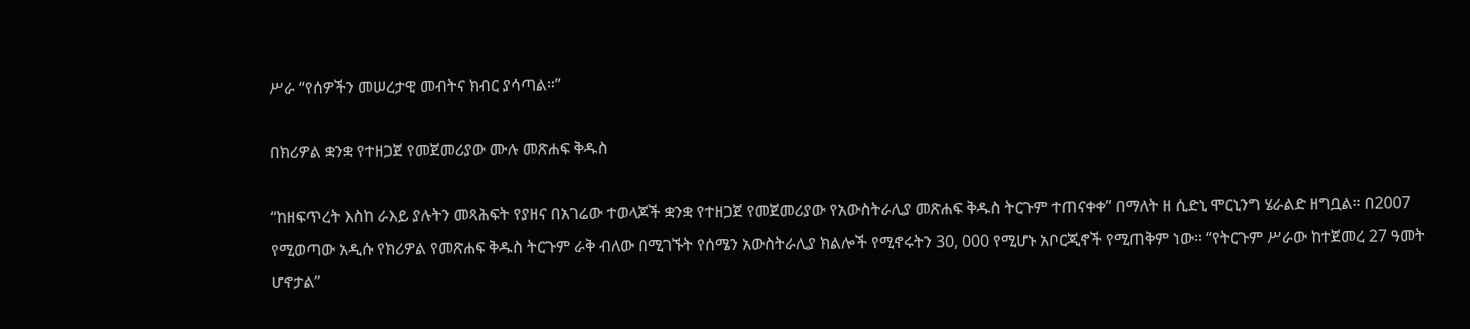ሥራ “የሰዎችን መሠረታዊ መብትና ክብር ያሳጣል።”

በክሪዎል ቋንቋ የተዘጋጀ የመጀመሪያው ሙሉ መጽሐፍ ቅዱስ

“ከዘፍጥረት እስከ ራእይ ያሉትን መጻሕፍት የያዘና በአገሬው ተወላጆች ቋንቋ የተዘጋጀ የመጀመሪያው የአውስትራሊያ መጽሐፍ ቅዱስ ትርጉም ተጠናቀቀ” በማለት ዘ ሲድኒ ሞርኒንግ ሄራልድ ዘግቧል። በ2007 የሚወጣው አዲሱ የክሪዎል የመጽሐፍ ቅዱስ ትርጉም ራቅ ብለው በሚገኙት የሰሜን አውስትራሊያ ክልሎች የሚኖሩትን 30, 000 የሚሆኑ አቦርጂኖች የሚጠቅም ነው። “የትርጉም ሥራው ከተጀመረ 27 ዓመት ሆኖታል”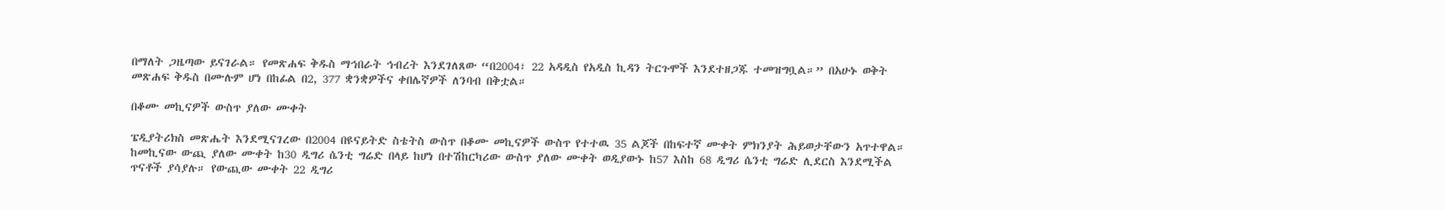በማለት ጋዜጣው ይናገራል። የመጽሐፍ ቅዱስ ማኅበራት ኅብረት እንደገለጸው “በ2004፣ 22 አዳዲስ የአዲስ ኪዳን ትርጉሞች እንደተዘጋጁ ተመዝግቧል።” በአሁኑ ወቅት መጽሐፍ ቅዱስ በሙሉም ሆነ በከፊል በ2, 377 ቋንቋዎችና ቀበሌኛዎች ለንባብ በቅቷል።

በቆሙ መኪናዎች ውስጥ ያለው ሙቀት

ፔዲያትሪክስ መጽሔት እንደሚናገረው በ2004 በዩናይትድ ስቴትስ ውስጥ በቆሙ መኪናዎች ውስጥ የተተዉ 35 ልጆች በከፍተኛ ሙቀት ምክንያት ሕይወታቸውን አጥተዋል። ከመኪናው ውጪ ያለው ሙቀት ከ30 ዲግሪ ሴንቲ ግሬድ በላይ ከሆነ በተሽከርካሪው ውስጥ ያለው ሙቀት ወዲያውኑ ከ57 እስከ 68 ዲግሪ ሴንቲ ግሬድ ሊደርስ እንደሚችል ጥናቶች ያሳያሉ። የውጪው ሙቀት 22 ዲግሪ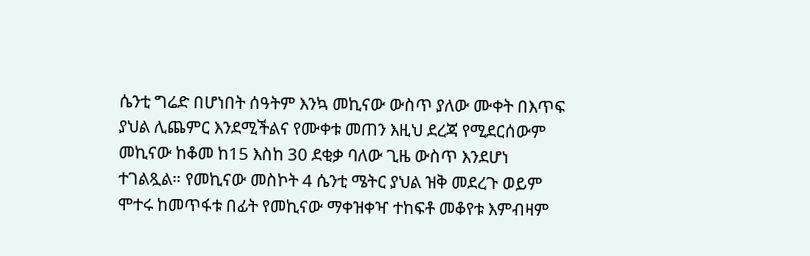ሴንቲ ግሬድ በሆነበት ሰዓትም እንኳ መኪናው ውስጥ ያለው ሙቀት በእጥፍ ያህል ሊጨምር እንደሚችልና የሙቀቱ መጠን እዚህ ደረጃ የሚደርሰውም መኪናው ከቆመ ከ15 እስከ 30 ደቂቃ ባለው ጊዜ ውስጥ እንደሆነ ተገልጿል። የመኪናው መስኮት 4 ሴንቲ ሜትር ያህል ዝቅ መደረጉ ወይም ሞተሩ ከመጥፋቱ በፊት የመኪናው ማቀዝቀዣ ተከፍቶ መቆየቱ እምብዛም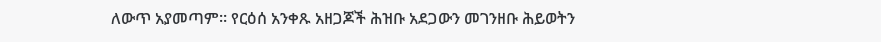ለውጥ አያመጣም። የርዕሰ አንቀጹ አዘጋጆች ሕዝቡ አደጋውን መገንዘቡ ሕይወትን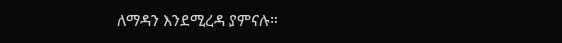ለማዳን እንደሚረዳ ያምናሉ።